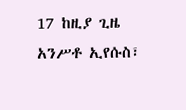17 ከዚያ ጊዜ አንሥቶ ኢየሱስ፣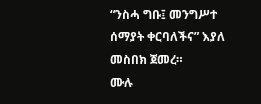“ንስሓ ግቡ፤ መንግሥተ ሰማያት ቀርባለችና” እያለ መስበክ ጀመረ።
ሙሉ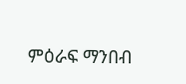ምዕራፍ ማንበብ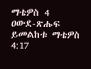ማቴዎስ 4
ዐውደ-ጽሑፍ ይመልከቱ ማቴዎስ 4:17